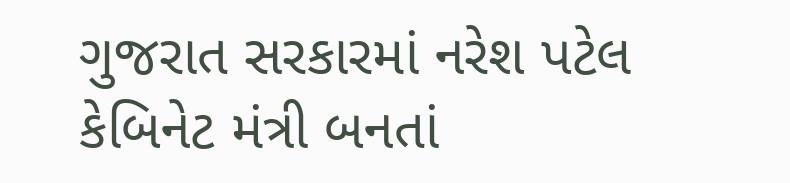ગુજરાત સરકારમાં નરેશ પટેલ કેબિનેટ મંત્રી બનતાં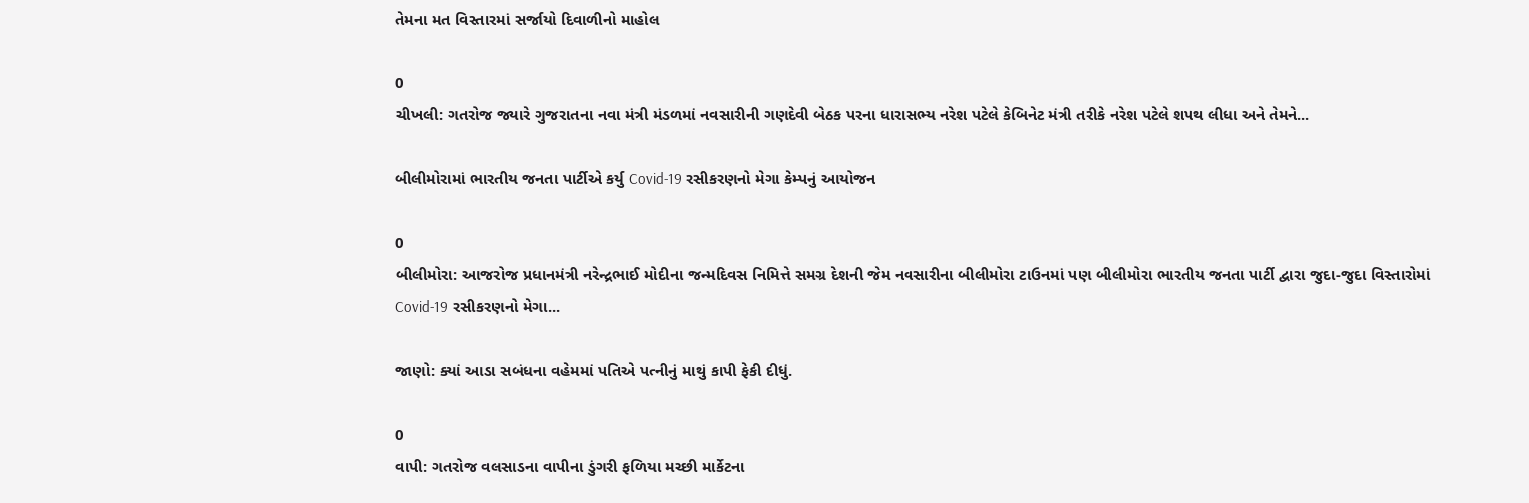તેમના મત વિસ્તારમાં સર્જાયો દિવાળીનો માહોલ

0
ચીખલી: ગતરોજ જ્યારે ગુજરાતના નવા મંત્રી મંડળમાં નવસારીની ગણદેવી બેઠક પરના ધારાસભ્ય નરેશ પટેલે કેબિનેટ મંત્રી તરીકે નરેશ પટેલે શપથ લીધા અને તેમને...

બીલીમોરામાં ભારતીય જનતા પાર્ટીએ કર્યુ Covid-19 રસીકરણનો મેગા કેમ્પનું આયોજન

0
બીલીમોરા: આજરોજ પ્રધાનમંત્રી નરેન્દ્રભાઈ મોદીના જન્મદિવસ નિમિત્તે સમગ્ર દેશની જેમ નવસારીના બીલીમોરા ટાઉનમાં પણ બીલીમોરા ભારતીય જનતા પાર્ટી દ્વારા જુદા-જુદા વિસ્તારોમાં Covid-19 રસીકરણનો મેગા...

જાણો: ક્યાં આડા સબંધના વહેમમાં પતિએ પત્નીનું માથું કાપી ફેકી દીધું.

0
વાપી: ગતરોજ વલસાડના વાપીના ડુંગરી ફળિયા મચ્છી માર્કેટના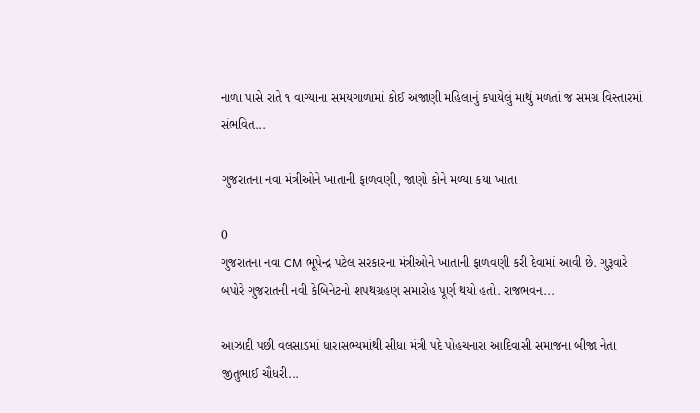નાળા પાસે રાતે ૧ વાગ્યાના સમયગાળામાં કોઈ અજાણી મહિલાનું કપાયેલું માથું મળતાં જ સમગ્ર વિસ્તારમાં સંભવિત...

ગુજરાતના નવા મંત્રીઓને ખાતાની ફાળવણી, જાણો કોને મળ્યા કયા ખાતા

0
ગુજરાતના નવા CM ભૂપેન્દ્ર પટેલ સરકારના મંત્રીઓને ખાતાની ફાળવણી કરી દેવામાં આવી છે. ગુરૂવારે બપોરે ગુજરાતની નવી કેબિનેટનો શપથગ્રહણ સમારોહ પૂર્ણ થયો હતો. રાજભવન...

આઝાદી પછી વલસાડમાં ધારાસભ્યમાંથી સીધા મંત્રી પદે પોહચનારા આદિવાસી સમાજના બીજા નેતા જીતુભાઈ ચૌધરી...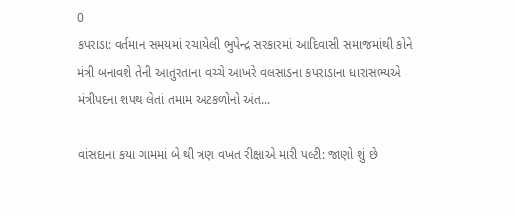0
કપરાડા: વર્તમાન સમયમાં રચાયેલી ભુપેન્દ્ર સરકારમાં આદિવાસી સમાજમાંથી કોને મંત્રી બનાવશે તેની આતુરતાના વચ્ચે આખરે વલસાડના કપરાડાના ધારાસભ્યએ મંત્રીપદના શપથ લેતાં તમામ અટકળોનો અંત...

વાંસદાના કયા ગામમાં બે થી ત્રણ વખત રીક્ષાએ મારી પલ્ટી: જાણો શું છે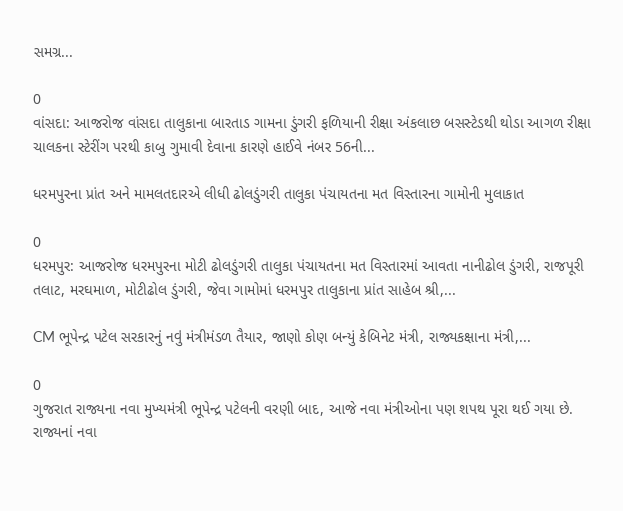સમગ્ર...

0
વાંસદા: આજરોજ વાંસદા તાલુકાના બારતાડ ગામના ડુંગરી ફળિયાની રીક્ષા અંકલાછ બસસ્ટેડથી થોડા આગળ રીક્ષા ચાલકના સ્ટેરીંગ પરથી કાબુ ગુમાવી દેવાના કારણે હાઈવે નંબર 56ની...

ધરમપુરના પ્રાંત અને મામલતદારએ લીધી ઢોલડુંગરી તાલુકા પંચાયતના મત વિસ્તારના ગામોની મુલાકાત

0
ધરમપુર: આજરોજ ધરમપુરના મોટી ઢોલડુંગરી તાલુકા પંચાયતના મત વિસ્તારમાં આવતા નાનીઢોલ ડુંગરી, રાજપૂરી તલાટ, મરઘમાળ, મોટીઢોલ ડુંગરી, જેવા ગામોમાં ધરમપુર તાલુકાના પ્રાંત સાહેબ શ્રી,...

CM ભૂપેન્દ્ર પટેલ સરકારનું નવું મંત્રીમંડળ તૈયાર, જાણો કોણ બન્યું કેબિનેટ મંત્રી, રાજ્યકક્ષાના મંત્રી,...

0
ગુજરાત રાજ્યના નવા મુખ્યમંત્રી ભૂપેન્દ્ર પટેલની વરણી બાદ, આજે નવા મંત્રીઓના પણ શપથ પૂરા થઈ ગયા છે. રાજ્યનાં નવા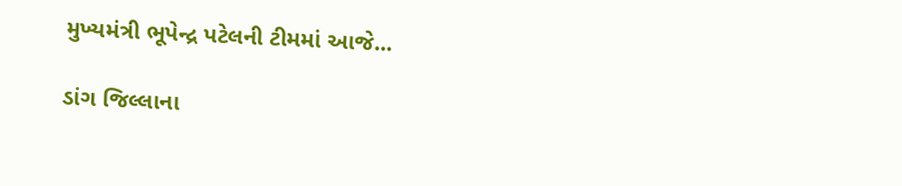મુખ્યમંત્રી ભૂપેન્દ્ર પટેલની ટીમમાં આજે...

ડાંગ જિલ્લાના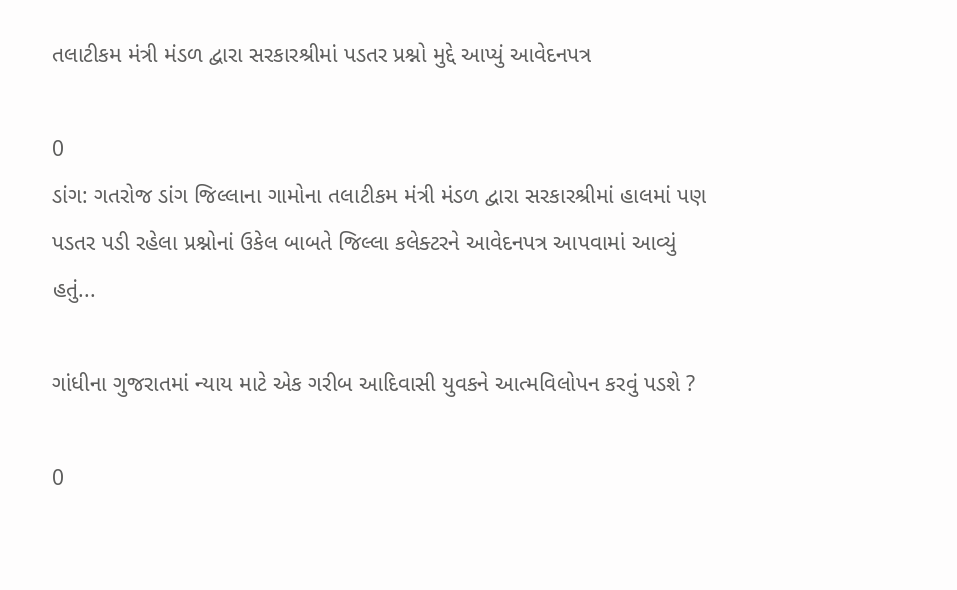તલાટીકમ મંત્રી મંડળ દ્વારા સરકારશ્રીમાં પડતર પ્રશ્નો મુદ્દે આપ્યું આવેદનપત્ર

0
ડાંગ: ગતરોજ ડાંગ જિલ્લાના ગામોના તલાટીકમ મંત્રી મંડળ દ્વારા સરકારશ્રીમાં હાલમાં પણ પડતર પડી રહેલા પ્રશ્નોનાં ઉકેલ બાબતે જિલ્લા કલેક્ટરને આવેદનપત્ર આપવામાં આવ્યું હતું...

ગાંધીના ગુજરાતમાં ન્યાય માટે એક ગરીબ આદિવાસી યુવકને આત્મવિલોપન કરવું પડશે ?

0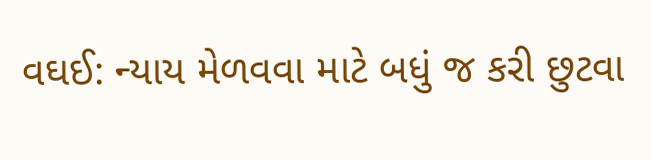વઘઈ: ન્યાય મેળવવા માટે બધું જ કરી છુટવા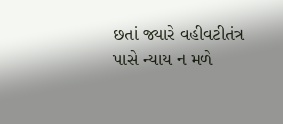છતાં જ્યારે વહીવટીતંત્ર પાસે ન્યાય ન મળે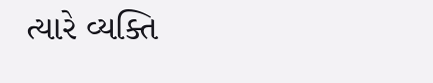ત્યારે વ્યક્તિ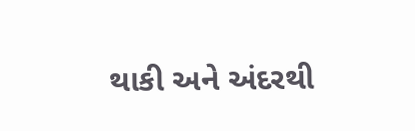થાકી અને અંદરથી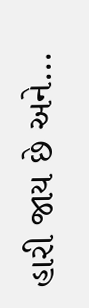હારી જાય છે અને...